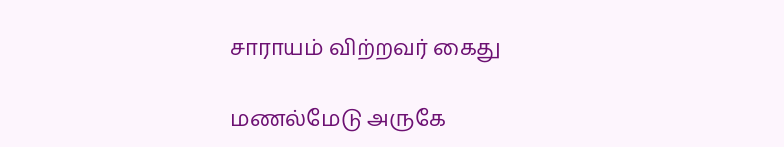சாராயம் விற்றவர் கைது

மணல்மேடு அருகே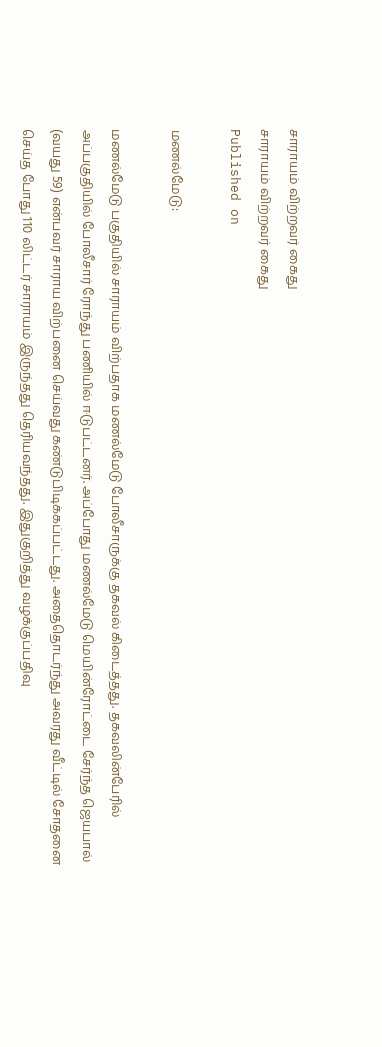சாராயம் விற்றவர் கைது
சாராயம் விற்றவர் கைது
Published on

மணல்மேடு:

மணல்மேடு பகுதியில் சாராயம் விற்பதாக மணல்மேடு போலீசாருக்கு தகவல் கிடைத்தது. தகவலின்பேரில் அப்பகுதியில் போலீசார் ரோந்து பணியில் ஈடுபட்டனர். அப்போது மணல்மேடு மெயின்ரோட்டை சேர்ந்த ஜெயபால் (வயது 59) என்பவர் சாராய விற்பனை செய்வது கண்டுபிடிக்கப்பட்டது. அதைதொடர்ந்து அவரது வீட்டில் சோதனை செய்த போது 110 லிட்டர் சாராயம் இருந்தது தெரியவந்தது. இதுகுறித்து வழக்குப்பதிவு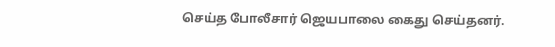செய்த போலீசார் ஜெயபாலை கைது செய்தனர்.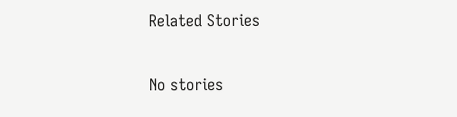Related Stories

No stories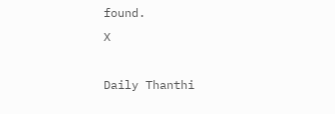found.
X

Daily Thanthi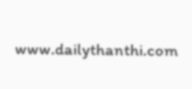www.dailythanthi.com